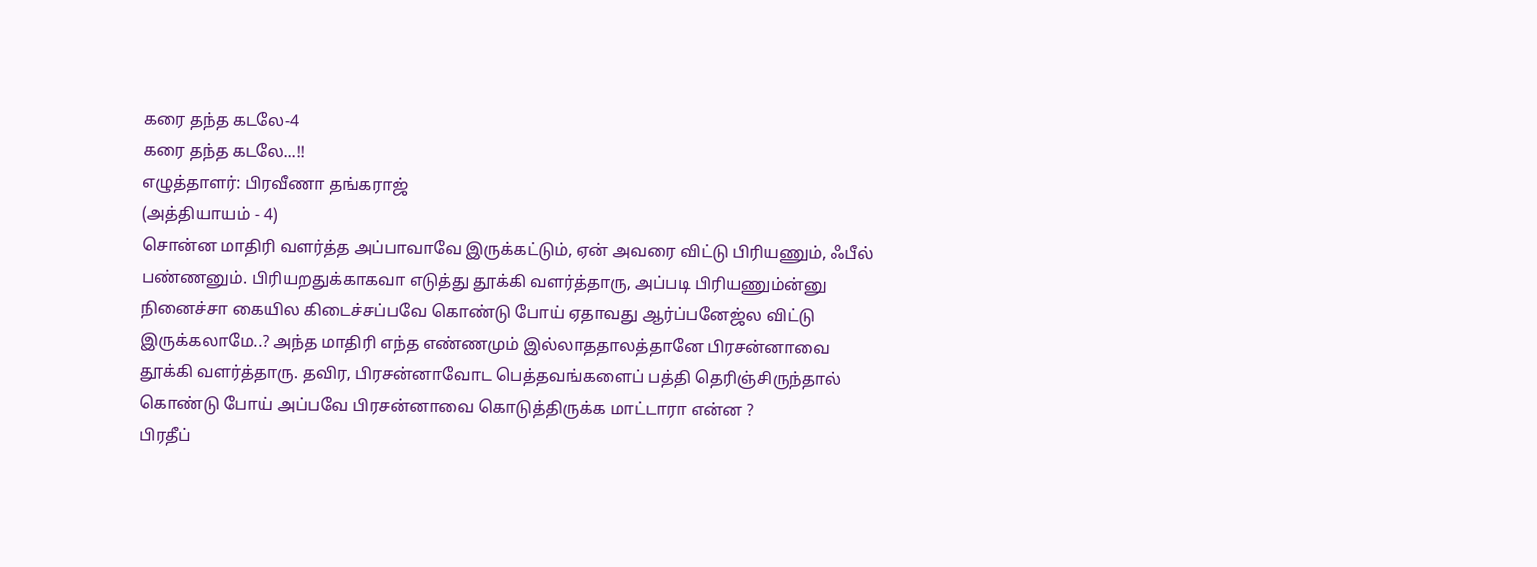கரை தந்த கடலே-4
கரை தந்த கடலே...!!
எழுத்தாளர்: பிரவீணா தங்கராஜ்
(அத்தியாயம் - 4)
சொன்ன மாதிரி வளர்த்த அப்பாவாவே இருக்கட்டும், ஏன் அவரை விட்டு பிரியணும், ஃபீல் பண்ணனும். பிரியறதுக்காகவா எடுத்து தூக்கி வளர்த்தாரு, அப்படி பிரியணும்ன்னு நினைச்சா கையில கிடைச்சப்பவே கொண்டு போய் ஏதாவது ஆர்ப்பனேஜ்ல விட்டு இருக்கலாமே..? அந்த மாதிரி எந்த எண்ணமும் இல்லாததாலத்தானே பிரசன்னாவை தூக்கி வளர்த்தாரு. தவிர, பிரசன்னாவோட பெத்தவங்களைப் பத்தி தெரிஞ்சிருந்தால் கொண்டு போய் அப்பவே பிரசன்னாவை கொடுத்திருக்க மாட்டாரா என்ன ?
பிரதீப்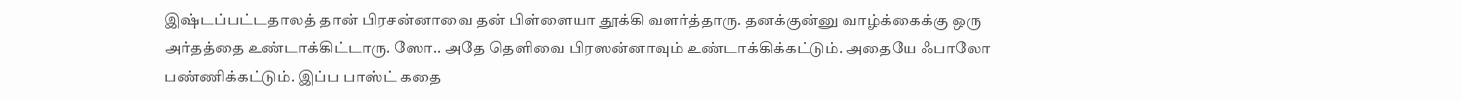இஷ்டப்பட்டதாலத் தான் பிரசன்னாவை தன் பிள்ளையா தூக்கி வளர்த்தாரு. தனக்குன்னு வாழ்க்கைக்கு ஒரு அர்தத்தை உண்டாக்கிட்டாரு. ஸோ.. அதே தெளிவை பிரஸன்னாவும் உண்டாக்கிக்கட்டும். அதையே ஃபாலோ பண்ணிக்கட்டும். இப்ப பாஸ்ட் கதை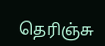தெரிஞ்சு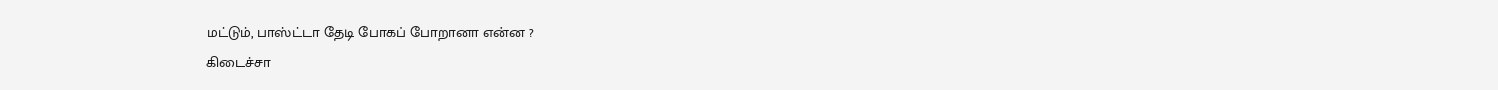மட்டும், பாஸ்ட்டா தேடி போகப் போறானா என்ன ?
கிடைச்சா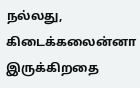நல்லது, கிடைக்கலைன்னா இருக்கிறதை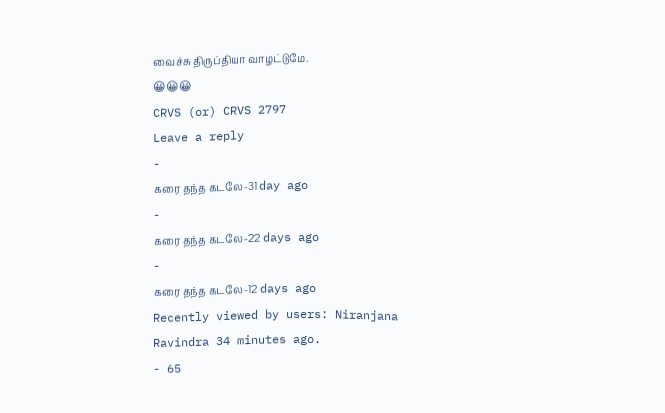வைச்சு திருப்தியா வாழட்டுமே.
😀😀😀
CRVS (or) CRVS 2797
Leave a reply
-
கரை தந்த கடலே-31 day ago
-
கரை தந்த கடலே-22 days ago
-
கரை தந்த கடலே-12 days ago
Recently viewed by users: Niranjana Ravindra 34 minutes ago.
- 65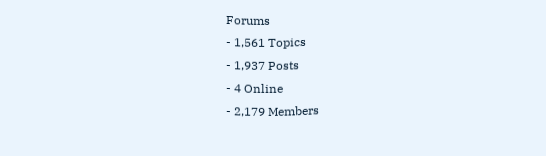Forums
- 1,561 Topics
- 1,937 Posts
- 4 Online
- 2,179 Members